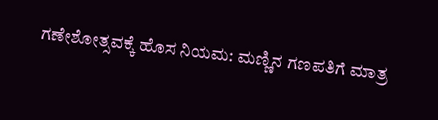ಗಣೇಶೋತ್ಸವಕ್ಕೆ ಹೊಸ ನಿಯಮ: ಮಣ್ಣಿನ ಗಣಪತಿಗೆ ಮಾತ್ರ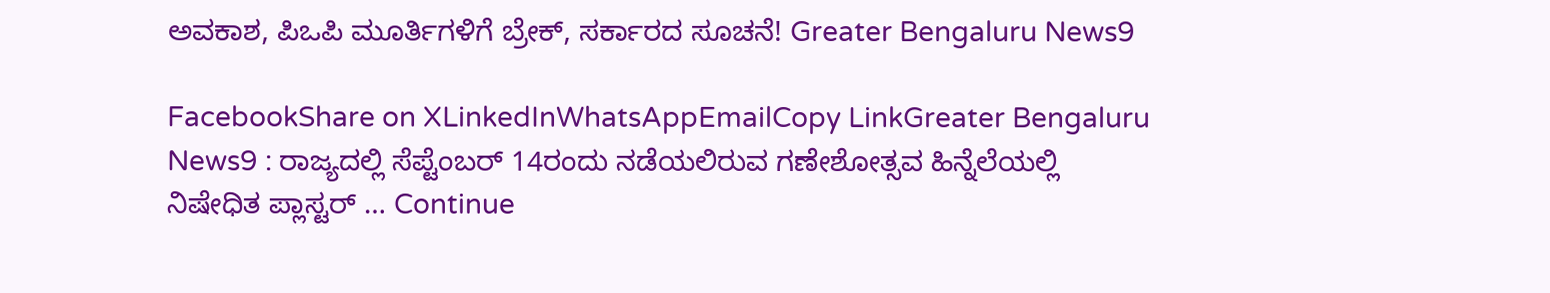ಅವಕಾಶ, ಪಿಒಪಿ ಮೂರ್ತಿಗಳಿಗೆ ಬ್ರೇಕ್, ಸರ್ಕಾರದ ಸೂಚನೆ! Greater Bengaluru News9

FacebookShare on XLinkedInWhatsAppEmailCopy LinkGreater Bengaluru News9 : ರಾಜ್ಯದಲ್ಲಿ ಸೆಪ್ಟೆಂಬರ್ 14ರಂದು ನಡೆಯಲಿರುವ ಗಣೇಶೋತ್ಸವ ಹಿನ್ನೆಲೆಯಲ್ಲಿ ನಿಷೇಧಿತ ಪ್ಲಾಸ್ಟರ್ … Continue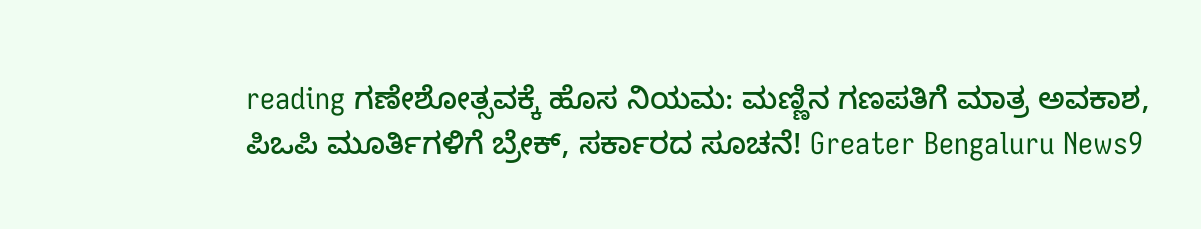reading ಗಣೇಶೋತ್ಸವಕ್ಕೆ ಹೊಸ ನಿಯಮ: ಮಣ್ಣಿನ ಗಣಪತಿಗೆ ಮಾತ್ರ ಅವಕಾಶ, ಪಿಒಪಿ ಮೂರ್ತಿಗಳಿಗೆ ಬ್ರೇಕ್, ಸರ್ಕಾರದ ಸೂಚನೆ! Greater Bengaluru News9